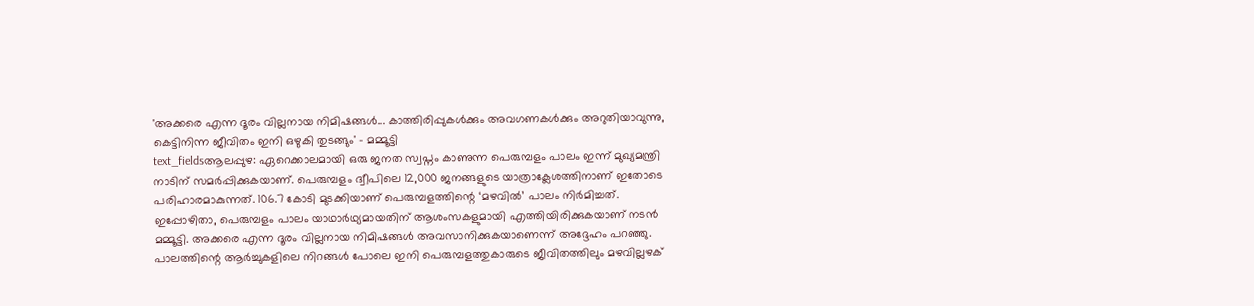'അക്കരെ എന്ന ദൂരം വില്ലനായ നിമിഷങ്ങൾ... കാത്തിരിപ്പുകൾക്കും അവഗണകൾക്കും അറുതിയാവുന്നു, കെട്ടിനിന്ന ജീവിതം ഇനി ഒഴുകി തുടങ്ങും' - മമ്മൂട്ടി
text_fieldsആലപ്പുഴ: ഏറെക്കാലമായി ഒരു ജനത സ്വപ്നം കാണുന്ന പെരുമ്പളം പാലം ഇന്ന് മുഖ്യമന്ത്രി നാടിന് സമർപ്പിക്കുകയാണ്. പെരുമ്പളം ദ്വീപിലെ 12,000 ജനങ്ങളുടെ യാത്രാക്ലേശത്തിനാണ് ഇതോടെ പരിഹാരമാകുന്നത്. 106.7 കോടി മുടക്കിയാണ് പെരുമ്പളത്തിന്റെ ‘മഴവിൽ’ പാലം നിർമിച്ചത്. ഇപ്പോഴിതാ, പെരുമ്പളം പാലം യാഥാർഥ്യമായതിന് ആശംസകളുമായി എത്തിയിരിക്കുകയാണ് നടൻ മമ്മൂട്ടി. അക്കരെ എന്ന ദൂരം വില്ലനായ നിമിഷങ്ങൾ അവസാനിക്കുകയാണെന്ന് അദ്ദേഹം പറഞ്ഞു. പാലത്തിന്റെ ആർച്ചുകളിലെ നിറങ്ങൾ പോലെ ഇനി പെരുമ്പളത്തുകാരുടെ ജീവിതത്തിലും മഴവില്ലഴക്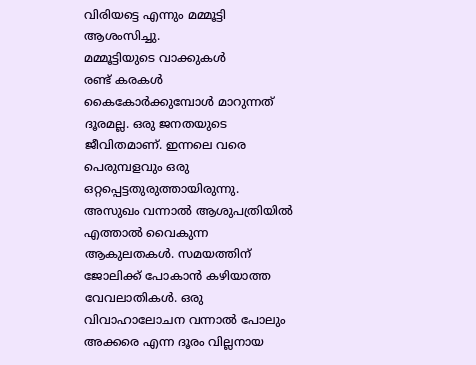വിരിയട്ടെ എന്നും മമ്മൂട്ടി ആശംസിച്ചു.
മമ്മൂട്ടിയുടെ വാക്കുകൾ
രണ്ട് കരകൾ കൈകോർക്കുമ്പോൾ മാറുന്നത് ദൂരമല്ല. ഒരു ജനതയുടെ ജീവിതമാണ്. ഇന്നലെ വരെ പെരുമ്പളവും ഒരു ഒറ്റപ്പെട്ടതുരുത്തായിരുന്നു. അസുഖം വന്നാൽ ആശുപത്രിയിൽ എത്താൽ വൈകുന്ന ആകുലതകൾ. സമയത്തിന് ജോലിക്ക് പോകാൻ കഴിയാത്ത വേവലാതികൾ. ഒരു വിവാഹാലോചന വന്നാൽ പോലും അക്കരെ എന്ന ദൂരം വില്ലനായ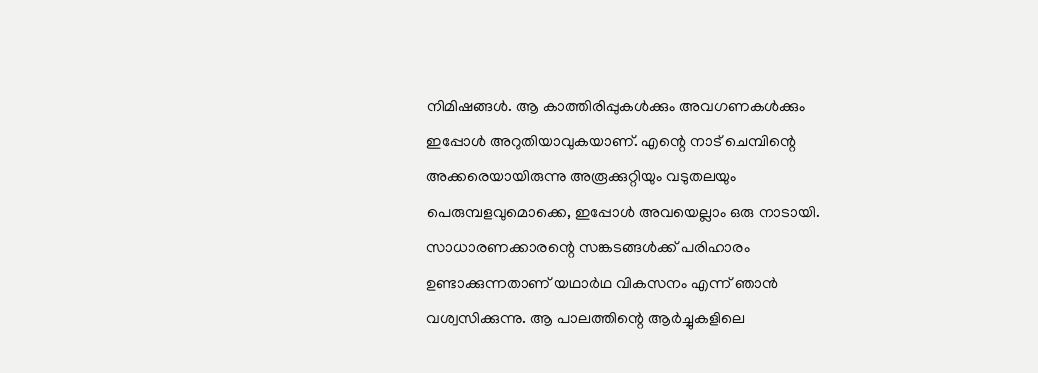നിമിഷങ്ങൾ. ആ കാത്തിരിപ്പുകൾക്കും അവഗണകൾക്കും ഇപ്പോൾ അറുതിയാവുകയാണ്. എന്റെ നാട് ചെമ്പിന്റെ അക്കരെയായിരുന്നു അരൂക്കുറ്റിയും വടുതലയും പെരുമ്പളവുമൊക്കെ, ഇപ്പോൾ അവയെല്ലാം ഒരു നാടായി. സാധാരണക്കാരന്റെ സങ്കടങ്ങൾക്ക് പരിഹാരം ഉണ്ടാക്കുന്നതാണ് യഥാർഥ വികസനം എന്ന് ഞാൻ വശ്വസിക്കുന്നു. ആ പാലത്തിന്റെ ആർച്ചുകളിലെ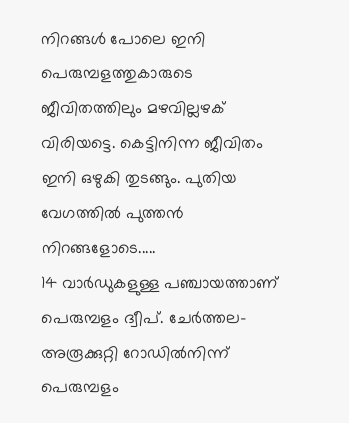നിറങ്ങൾ പോലെ ഇനി പെരുമ്പളത്തുകാരുടെ ജീവിതത്തിലും മഴവില്ലഴക് വിരിയട്ടെ. കെട്ടിനിന്ന ജീവിതം ഇനി ഒഴുകി തുടങ്ങും. പുതിയ വേഗത്തിൽ പുത്തൻ നിറങ്ങളോടെ.....
14 വാർഡുകളുള്ള പഞ്ചായത്താണ് പെരുമ്പളം ദ്വീപ്. ചേർത്തല-അരൂക്കുറ്റി റോഡിൽനിന്ന് പെരുമ്പളം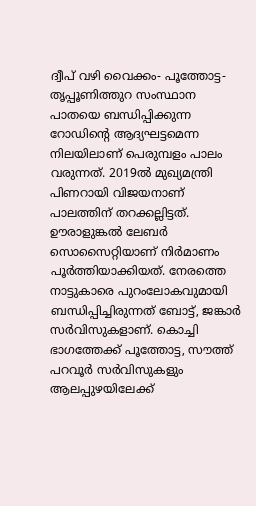ദ്വീപ് വഴി വൈക്കം- പൂത്തോട്ട- തൃപ്പൂണിത്തുറ സംസ്ഥാന പാതയെ ബന്ധിപ്പിക്കുന്ന റോഡിന്റെ ആദ്യഘട്ടമെന്ന നിലയിലാണ് പെരുമ്പളം പാലം വരുന്നത്. 2019ൽ മുഖ്യമന്ത്രി പിണറായി വിജയനാണ് പാലത്തിന് തറക്കല്ലിട്ടത്. ഊരാളുങ്കൽ ലേബർ സൊസൈറ്റിയാണ് നിർമാണം പൂർത്തിയാക്കിയത്. നേരത്തെ നാട്ടുകാരെ പുറംലോകവുമായി ബന്ധിപ്പിച്ചിരുന്നത് ബോട്ട്, ജങ്കാർ സർവിസുകളാണ്. കൊച്ചി ഭാഗത്തേക്ക് പൂത്തോട്ട, സൗത്ത് പറവൂർ സർവിസുകളും ആലപ്പുഴയിലേക്ക്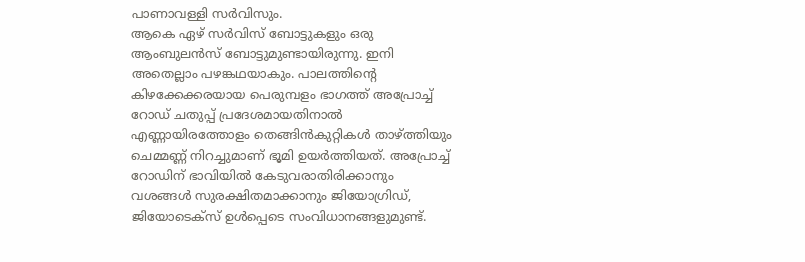പാണാവള്ളി സർവിസും.
ആകെ ഏഴ് സർവിസ് ബോട്ടുകളും ഒരു ആംബുലൻസ് ബോട്ടുമുണ്ടായിരുന്നു. ഇനി അതെല്ലാം പഴങ്കഥയാകും. പാലത്തിന്റെ കിഴക്കേക്കരയായ പെരുമ്പളം ഭാഗത്ത് അപ്രോച്ച് റോഡ് ചതുപ്പ് പ്രദേശമായതിനാൽ എണ്ണായിരത്തോളം തെങ്ങിൻകുറ്റികൾ താഴ്ത്തിയും ചെമ്മണ്ണ് നിറച്ചുമാണ് ഭൂമി ഉയർത്തിയത്. അപ്രോച്ച് റോഡിന് ഭാവിയിൽ കേടുവരാതിരിക്കാനും വശങ്ങൾ സുരക്ഷിതമാക്കാനും ജിയോഗ്രിഡ്, ജിയോടെക്സ് ഉൾപ്പെടെ സംവിധാനങ്ങളുമുണ്ട്.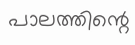പാലത്തിന്റെ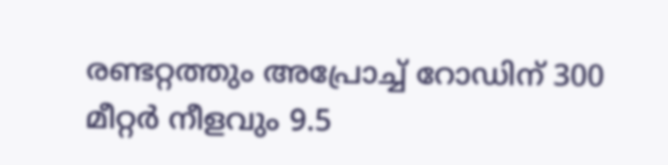രണ്ടറ്റത്തും അപ്രോച്ച് റോഡിന് 300 മീറ്റർ നീളവും 9.5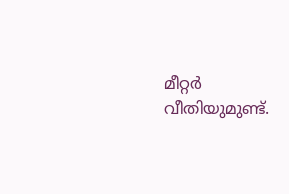മീറ്റർ വീതിയുമുണ്ട്.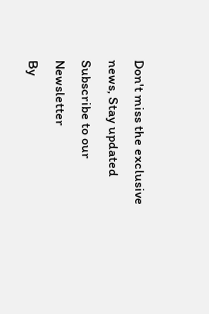Don't miss the exclusive news, Stay updated
Subscribe to our Newsletter
By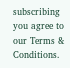subscribing you agree to our Terms & Conditions.